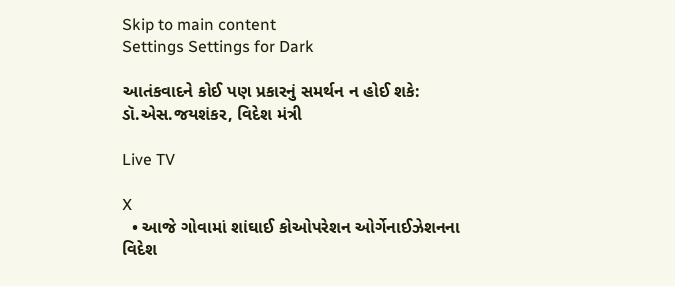Skip to main content
Settings Settings for Dark

આતંકવાદને કોઈ પણ પ્રકારનું સમર્થન ન હોઈ શકે: ડૉ.એસ.જયશંકર, વિદેશ મંત્રી

Live TV

X
  • આજે ગોવામાં શાંઘાઈ કોઓપરેશન ઓર્ગેનાઈઝેશનના વિદેશ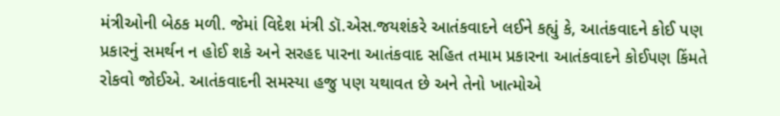મંત્રીઓની બેઠક મળી. જેમાં વિદેશ મંત્રી ડૉ.એસ.જયશંકરે આતંકવાદને લઈને કહ્યું કે, આતંકવાદને કોઈ પણ પ્રકારનું સમર્થન ન હોઈ શકે અને સરહદ પારના આતંકવાદ સહિત તમામ પ્રકારના આતંકવાદને કોઈપણ કિંમતે રોકવો જોઈએ. આતંકવાદની સમસ્યા હજુ પણ યથાવત છે અને તેનો ખાત્મોએ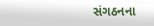સંગઠનના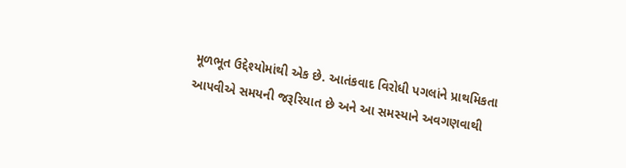મૂળભૂત ઉદ્દેશ્યોમાંથી એક છે. આતંકવાદ વિરોધી પગલાંને પ્રાથમિકતા આપવીએ સમયની જરૂરિયાત છે અને આ સમસ્યાને અવગણવાથી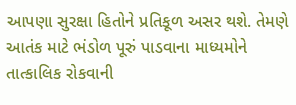આપણા સુરક્ષા હિતોને પ્રતિકૂળ અસર થશે. તેમણે આતંક માટે ભંડોળ પૂરું પાડવાના માધ્યમોને તાત્કાલિક રોકવાની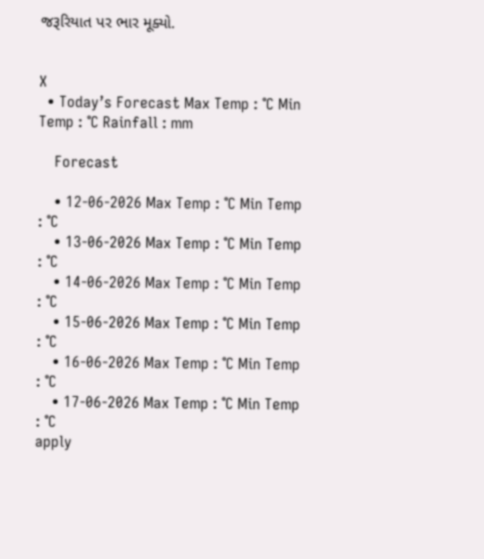જરૂરિયાત પર ભાર મૂક્યો.


X
  • Today’s Forecast Max Temp : °C Min Temp : °C Rainfall : mm

    Forecast

    • 12-06-2026 Max Temp : °C Min Temp : °C
    • 13-06-2026 Max Temp : °C Min Temp : °C
    • 14-06-2026 Max Temp : °C Min Temp : °C
    • 15-06-2026 Max Temp : °C Min Temp : °C
    • 16-06-2026 Max Temp : °C Min Temp : °C
    • 17-06-2026 Max Temp : °C Min Temp : °C
apply